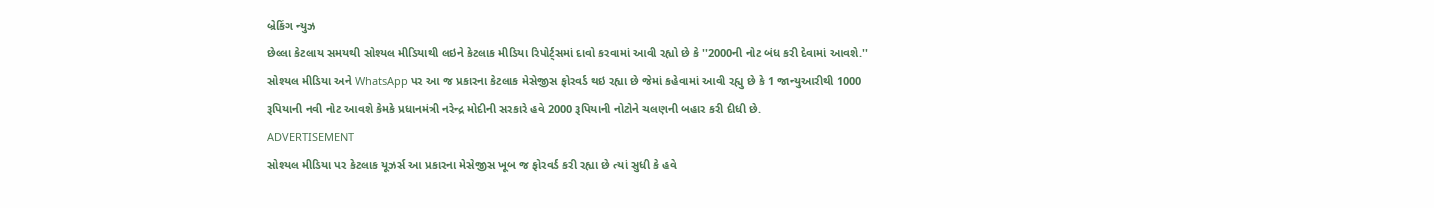બ્રેકિંગ ન્યુઝ
છેલ્લા કેટલાય સમયથી સોશ્યલ મીડિયાથી લઇને કેટલાક મીડિયા રિપોર્ટ્સમાં દાવો કરવામાં આવી રહ્યો છે કે ''2000ની નોટ બંધ કરી દેવામાં આવશે.'' સોશ્યલ મીડિયા અને WhatsApp પર આ જ પ્રકારના કેટલાક મેસેજીસ ફોરવર્ડ થઇ રહ્યા છે જેમાં કહેવામાં આવી રહ્યુ છે કે 1 જાન્યુઆરીથી 1000 રૂપિયાની નવી નોટ આવશે કેમકે પ્રધાનમંત્રી નરેન્દ્ર મોદીની સરકારે હવે 2000 રૂપિયાની નોટોને ચલણની બહાર કરી દીધી છે.
ADVERTISEMENT
સોશ્યલ મીડિયા પર કેટલાક યૂઝર્સ આ પ્રકારના મેસેજીસ ખૂબ જ ફોરવર્ડ કરી રહ્યા છે ત્યાં સુધી કે હવે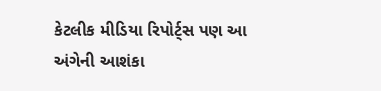કેટલીક મીડિયા રિપોર્ટ્સ પણ આ અંગેની આશંકા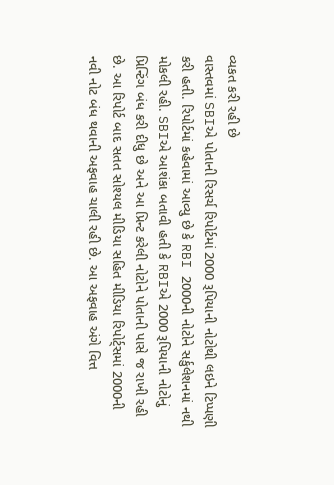વ્યકત કરી રહી છે
વાસ્તવમાં SBIએ પોતાની રિસર્ચ રિપોર્ટમાં 2000 રૂપિયાની નોટોથી લઇને ટિપ્પણી કરી હતી. રિપોર્ટમાં કહેવામાં આવ્યુ છે કે RBI 2000ની નોટોને સર્કુલેશનમાં નથી મોકલી રહી. SBIએ આશંકા બતાવી હતી કે RBIએ 2000 રૂપિયાની નોટોનું પ્રિન્ટિંગ બંધ કરી દીધુ છે અને આ પ્રિન્ટ કરેલી નોટોને પોતાની પાસે જ રાખી રહી છે. આ રિપોર્ટ બાદ સતત સોશ્યલ મીડિયા સહિત મીડિયા રિપોર્ટ્સમાં 2000ની નવી નોટ બંધ થવાની અફવાહ ચાલી રહી છે. આ અફવાહ અંગે વિત્ત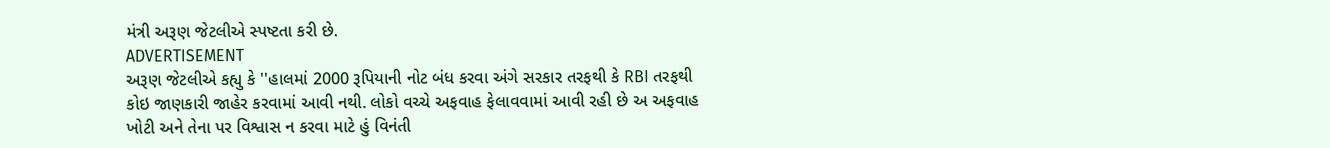મંત્રી અરૂણ જેટલીએ સ્પષ્ટતા કરી છે.
ADVERTISEMENT
અરૂણ જેટલીએ કહ્યુ કે ''હાલમાં 2000 રૂપિયાની નોટ બંધ કરવા અંગે સરકાર તરફથી કે RBI તરફથી કોઇ જાણકારી જાહેર કરવામાં આવી નથી. લોકો વચ્ચે અફવાહ ફેલાવવામાં આવી રહી છે અ અફવાહ ખોટી અને તેના પર વિશ્વાસ ન કરવા માટે હું વિનંતી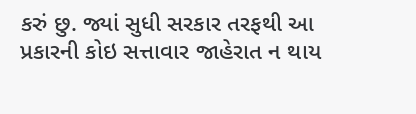કરું છુ. જ્યાં સુધી સરકાર તરફથી આ પ્રકારની કોઇ સત્તાવાર જાહેરાત ન થાય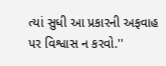ત્યાં સુધી આ પ્રકારની અફવાહ પર વિશ્વાસ ન કરવો.''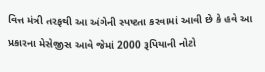વિત્ત મંત્રી તરફથી આ અંગેની સ્પષ્ટતા કરવામાં આવી છે કે હવે આ પ્રકારના મેસેજીસ આવે જેમાં 2000 રૂપિયાની નોટો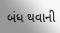બંધ થવાની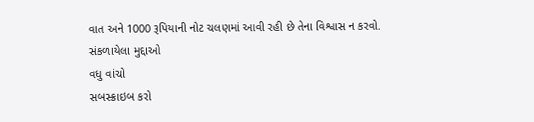વાત અને 1000 રૂપિયાની નોટ ચલણમાં આવી રહી છે તેના વિશ્વાસ ન કરવો.
સંકળાયેલા મુદ્દાઓ
વધુ વાંચો
સબસ્ક્રાઇબ કરો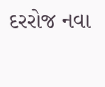દરરોજ નવા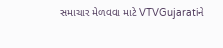સમાચાર મેળવવા માટે VTVGujaratiને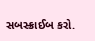સબસ્ક્રાઈબ કરો.